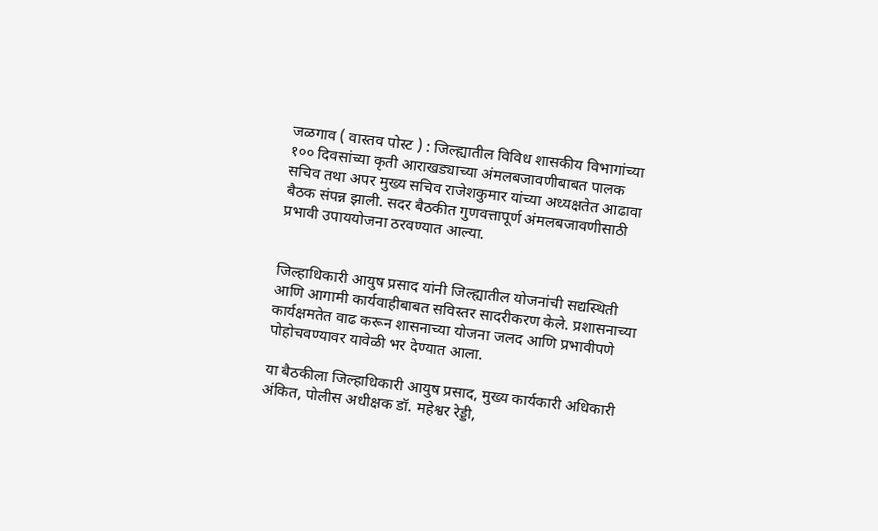जळगाव ( वास्तव पोस्ट ) : जिल्ह्यातील विविध शासकीय विभागांच्या १०० दिवसांच्या कृती आराखड्याच्या अंमलबजावणीबाबत पालक सचिव तथा अपर मुख्य सचिव राजेशकुमार यांच्या अध्यक्षतेत आढावा बैठक संपन्न झाली. सदर बैठकीत गुणवत्तापूर्ण अंमलबजावणीसाठी प्रभावी उपाययोजना ठरवण्यात आल्या.


जिल्हाधिकारी आयुष प्रसाद यांनी जिल्ह्यातील योजनांची सद्यस्थिती आणि आगामी कार्यवाहीबाबत सविस्तर सादरीकरण केले. प्रशासनाच्या कार्यक्षमतेत वाढ करून शासनाच्या योजना जलद आणि प्रभावीपणे पोहोचवण्यावर यावेळी भर देण्यात आला.

या बैठकीला जिल्हाधिकारी आयुष प्रसाद, मुख्य कार्यकारी अधिकारी अंकित, पोलीस अधीक्षक डॉ. महेश्वर रेड्डी,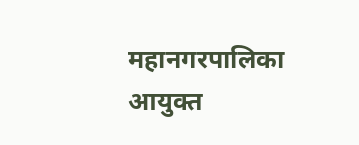महानगरपालिका आयुक्त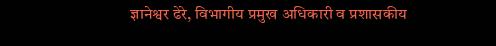ज्ञानेश्वर ढेरे, विभागीय प्रमुख अधिकारी व प्रशासकीय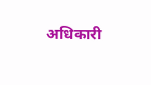अधिकारी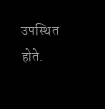उपस्थित होते.